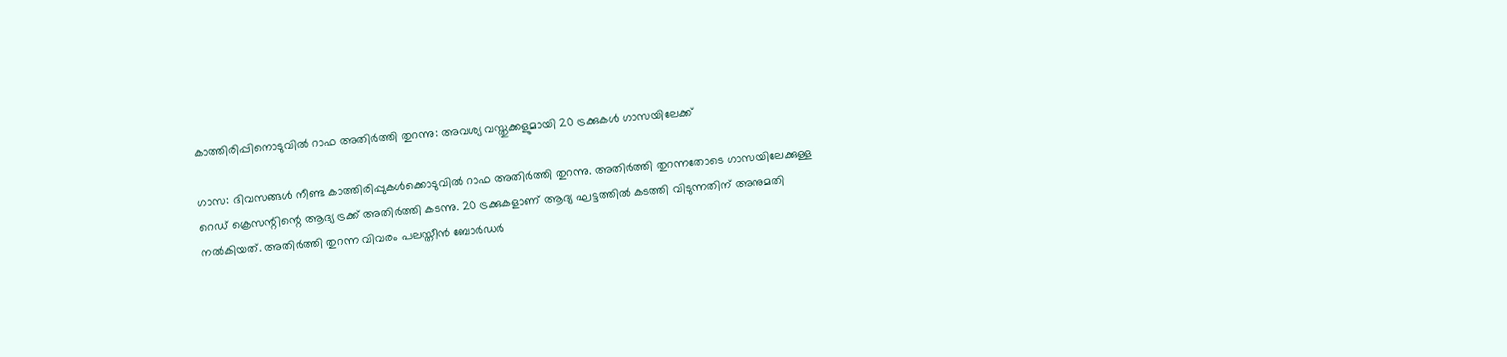കാത്തിരിപ്പിനൊടുവില്‍ റാഫ അതിര്‍ത്തി തുറന്നു: അവശ്യ വസ്തുക്കളുമായി 20 ട്രക്കുകള്‍ ഗാസയിലേക്ക്

ഗാസ: ദിവസങ്ങള്‍ നീണ്ട കാത്തിരിപ്പുകള്‍ക്കൊടുവില്‍ റാഫ അതിര്‍ത്തി തുറന്നു. അതിര്‍ത്തി തുറന്നതോടെ ഗാസയിലേക്കുള്ള റെഡ് ക്രെസന്റിന്റെ ആദ്യ ട്രക്ക് അതിര്‍ത്തി കടന്നു. 20 ട്രക്കുകളാണ് ആദ്യ ഘട്ടത്തില്‍ കടത്തി വിടുന്നതിന് അനുമതി നല്‍കിയത്. അതിര്‍ത്തി തുറന്ന വിവരം പലസ്തീന്‍ ബോര്‍ഡര്‍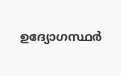ഉദ്യോഗസ്ഥര്‍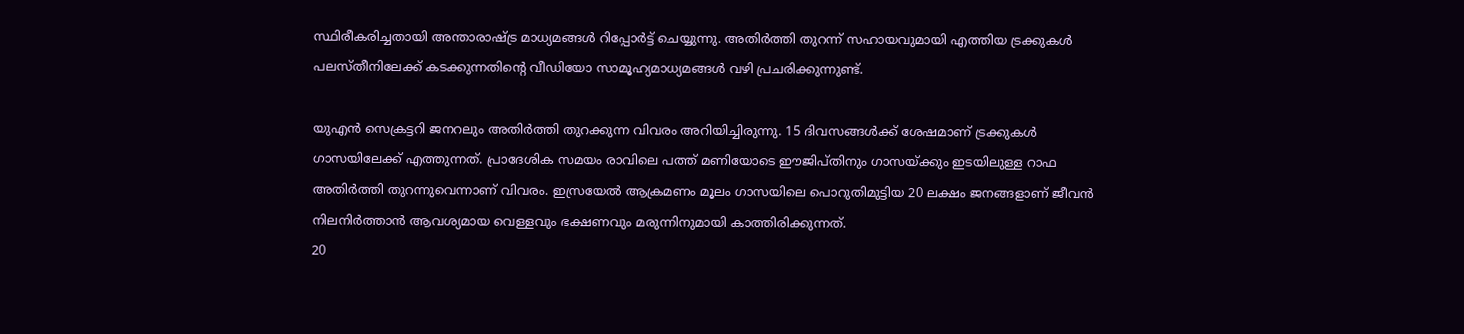സ്ഥിരീകരിച്ചതായി അന്താരാഷ്ട്ര മാധ്യമങ്ങള്‍ റിപ്പോര്‍ട്ട് ചെയ്യുന്നു. അതിര്‍ത്തി തുറന്ന് സഹായവുമായി എത്തിയ ട്രക്കുകള്‍ പലസ്തീനിലേക്ക് കടക്കുന്നതിന്റെ വീഡിയോ സാമൂഹ്യമാധ്യമങ്ങള്‍ വഴി പ്രചരിക്കുന്നുണ്ട്.

യുഎന്‍ സെക്രട്ടറി ജനറലും അതിര്‍ത്തി തുറക്കുന്ന വിവരം അറിയിച്ചിരുന്നു. 15 ദിവസങ്ങള്‍ക്ക് ശേഷമാണ് ട്രക്കുകള്‍ ഗാസയിലേക്ക് എത്തുന്നത്. പ്രാദേശിക സമയം രാവിലെ പത്ത് മണിയോടെ ഈജിപ്തിനും ഗാസയ്ക്കും ഇടയിലുള്ള റാഫ അതിര്‍ത്തി തുറന്നുവെന്നാണ് വിവരം. ഇസ്രയേല്‍ ആക്രമണം മൂലം ഗാസയിലെ പൊറുതിമുട്ടിയ 20 ലക്ഷം ജനങ്ങളാണ് ജീവന്‍ നിലനിര്‍ത്താന്‍ ആവശ്യമായ വെള്ളവും ഭക്ഷണവും മരുന്നിനുമായി കാത്തിരിക്കുന്നത്.
20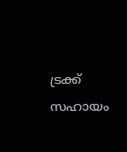ട്രക്ക് സഹായം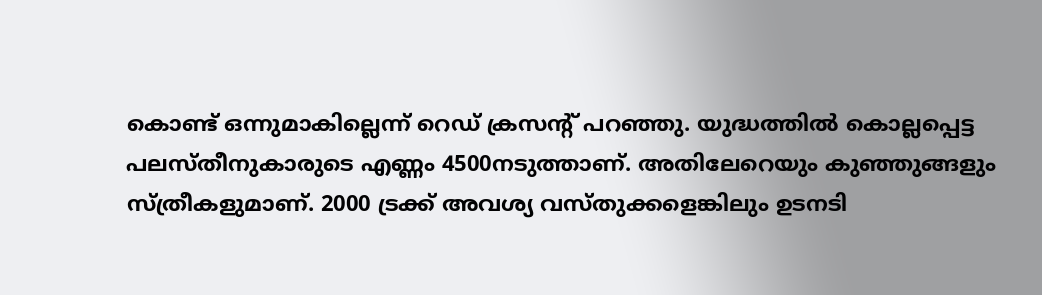കൊണ്ട് ഒന്നുമാകില്ലെന്ന് റെഡ് ക്രസന്റ് പറഞ്ഞു. യുദ്ധത്തില്‍ കൊല്ലപ്പെട്ട പലസ്തീനുകാരുടെ എണ്ണം 4500നടുത്താണ്. അതിലേറെയും കുഞ്ഞുങ്ങളും സ്ത്രീകളുമാണ്. 2000 ട്രക്ക് അവശ്യ വസ്തുക്കളെങ്കിലും ഉടനടി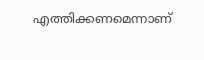എത്തിക്കണമെന്നാണ്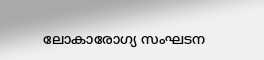ലോകാരോഗ്യ സംഘടന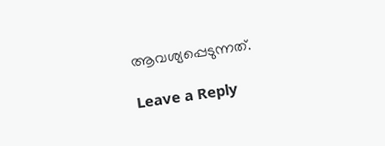ആവശ്യപ്പെടുന്നത്.

Leave a Reply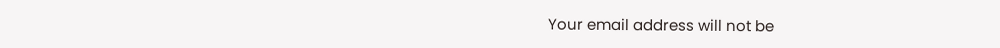Your email address will not be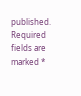published. Required fields are marked *